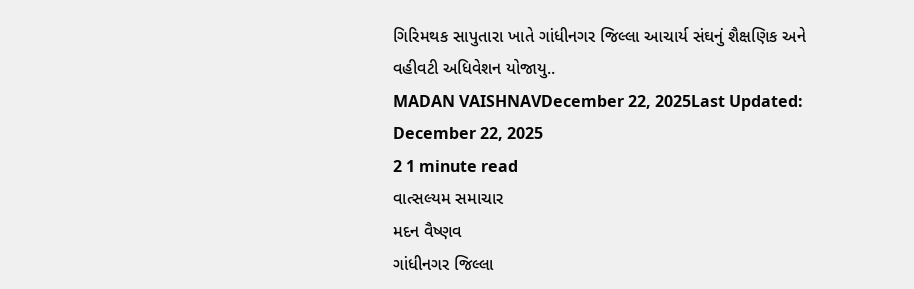ગિરિમથક સાપુતારા ખાતે ગાંધીનગર જિલ્લા આચાર્ય સંઘનું શૈક્ષણિક અને વહીવટી અધિવેશન યોજાયુ..
MADAN VAISHNAVDecember 22, 2025Last Updated: December 22, 2025
2 1 minute read
વાત્સલ્યમ સમાચાર
મદન વૈષ્ણવ
ગાંધીનગર જિલ્લા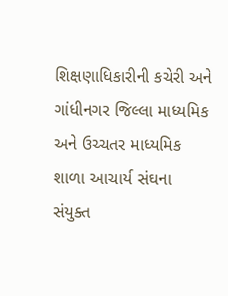શિક્ષણાધિકારીની કચેરી અને ગાંધીનગર જિલ્લા માધ્યમિક અને ઉચ્ચતર માધ્યમિક શાળા આચાર્ય સંઘના સંયુક્ત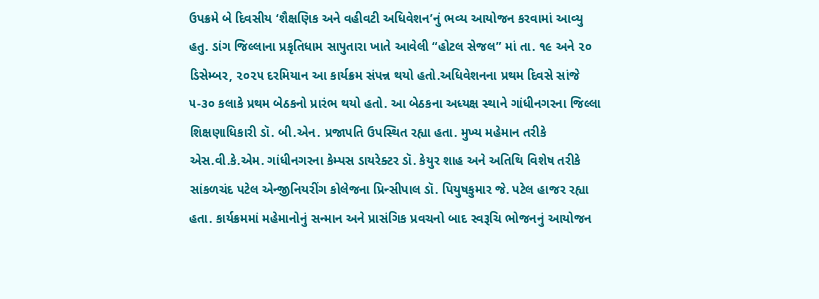ઉપક્રમે બે દિવસીય ‘શૈક્ષણિક અને વહીવટી અધિવેશન’નું ભવ્ય આયોજન કરવામાં આવ્યુ હતુ. ડાંગ જિલ્લાના પ્રકૃતિધામ સાપુતારા ખાતે આવેલી “હોટલ સેજલ” માં તા. ૧૯ અને ૨૦ ડિસેમ્બર, ૨૦૨૫ દરમિયાન આ કાર્યક્રમ સંપન્ન થયો હતો.અધિવેશનના પ્રથમ દિવસે સાંજે ૫-૩૦ કલાકે પ્રથમ બેઠકનો પ્રારંભ થયો હતો. આ બેઠકના અધ્યક્ષ સ્થાને ગાંધીનગરના જિલ્લા શિક્ષણાધિકારી ડૉ. બી.એન. પ્રજાપતિ ઉપસ્થિત રહ્યા હતા. મુખ્ય મહેમાન તરીકે એસ.વી.કે.એમ. ગાંધીનગરના કેમ્પસ ડાયરેક્ટર ડૉ. કેયુર શાહ અને અતિથિ વિશેષ તરીકે સાંકળચંદ પટેલ એન્જીનિયરીંગ કોલેજના પ્રિન્સીપાલ ડૉ. પિયુષકુમાર જે. પટેલ હાજર રહ્યા હતા. કાર્યક્રમમાં મહેમાનોનું સન્માન અને પ્રાસંગિક પ્રવચનો બાદ સ્વરૂચિ ભોજનનું આયોજન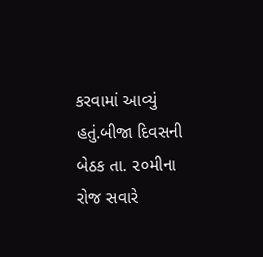કરવામાં આવ્યું હતું.બીજા દિવસની બેઠક તા. ૨૦મીના રોજ સવારે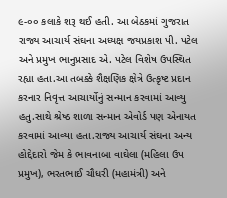૯-૦૦ કલાકે શરૂ થઈ હતી. આ બેઠકમાં ગુજરાત રાજ્ય આચાર્ય સંઘના અધ્યક્ષ જયપ્રકાશ પી. પટેલ અને પ્રમુખ ભાનુપ્રસાદ એ. પટેલ વિશેષ ઉપસ્થિત રહ્યા હતા.આ તબક્કે શૈક્ષણિક ક્ષેત્રે ઉત્કૃષ્ટ પ્રદાન કરનાર નિવૃત્ત આચાર્યોનું સન્માન કરવામાં આવ્યુ હતુ.સાથે શ્રેષ્ઠ શાળા સન્માન એવોર્ડ પણ એનાયત કરવામાં આવ્યા હતા.રાજ્ય આચાર્ય સંઘના અન્ય હોદ્દેદારો જેમ કે ભાવનાબા વાઘેલા (મહિલા ઉપ પ્રમુખ), ભરતભાઈ ચૌધરી (મહામંત્રી) અને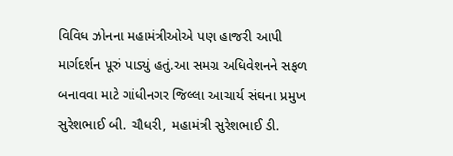વિવિધ ઝોનના મહામંત્રીઓએ પણ હાજરી આપી માર્ગદર્શન પૂરું પાડ્યું હતું.આ સમગ્ર અધિવેશનને સફળ બનાવવા માટે ગાંધીનગર જિલ્લા આચાર્ય સંઘના પ્રમુખ સુરેશભાઈ બી. ચૌધરી, મહામંત્રી સુરેશભાઈ ડી.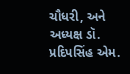ચૌધરી, અને અધ્યક્ષ ડૉ. પ્રદિપસિંહ એમ.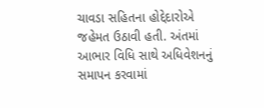ચાવડા સહિતના હોદ્દેદારોએ જહેમત ઉઠાવી હતી. અંતમાં આભાર વિધિ સાથે અધિવેશનનું સમાપન કરવામાં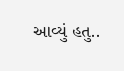આવ્યું હતુ..